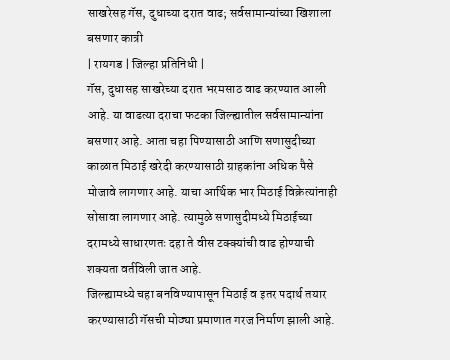साखरेसह गॅस, दुधाच्या दरात वाढ; सर्वसामान्यांच्या खिशाला बसणार कात्री
| रायगड | जिल्हा प्रतिनिधी |
गॅस, दुधासह साखरेच्या दरात भरमसाठ वाढ करण्यात आली आहे. या वाढत्या दराचा फटका जिल्ह्यातील सर्वसामान्यांना बसणार आहे. आता चहा पिण्यासाठी आणि सणासुदीच्या काळात मिठाई खरेदी करण्यासाठी ग्राहकांना अधिक पैसे मोजावे लागणार आहे. याचा आर्थिक भार मिठाई विक्रेत्यांनाही सोसावा लागणार आहे. त्यामुळे सणासुदीमध्ये मिठाईच्या दरामध्ये साधारणतः दहा ते वीस टक्क्यांची वाढ होण्याची शक्यता वर्तविली जात आहे.
जिल्ह्यामध्ये चहा बनविण्यापासून मिठाई व इतर पदार्थ तयार करण्यासाठी गॅसची मोठ्या प्रमाणात गरज निर्माण झाली आहे.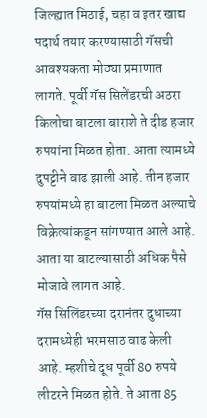जिल्ह्यात मिठाई, चहा व इतर खाद्य पदार्थ तयार करण्यासाठी गॅसची आवश्यकता मोठ्या प्रमाणात लागते. पूर्वी गॅस सिलेंडरची अठरा किलोचा बाटला बाराशे ते दीड हजार रुपयांना मिळत होता. आता त्यामध्ये दुपट्टीने वाढ झाली आहे. तीन हजार रुपयांमध्ये हा बाटला मिळत अल्याचे विक्रेत्यांकडून सांगण्यात आले आहे. आता या बाटल्यासाठी अधिक पैसे मोजावे लागत आहे.
गॅस सिलिंडरच्या दरानंतर दुधाच्या दरामध्येही भरमसाठ वाढ केली आहे. म्हशीचे दूध पूर्वी 80 रुपये लीटरने मिळत होते. ते आता 85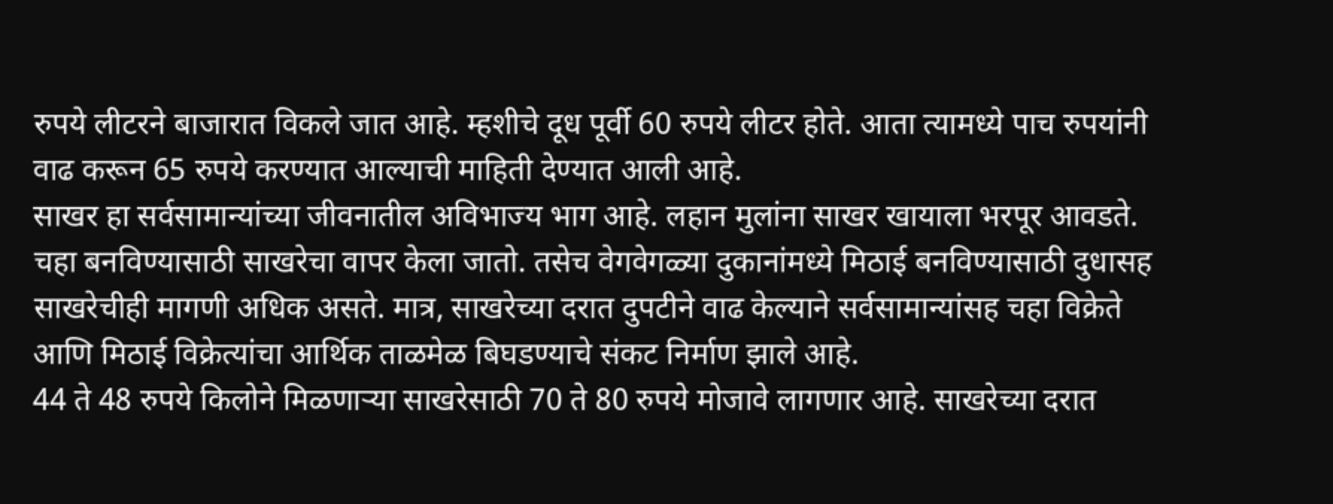रुपये लीटरने बाजारात विकले जात आहे. म्हशीचे दूध पूर्वी 60 रुपये लीटर होते. आता त्यामध्ये पाच रुपयांनी वाढ करून 65 रुपये करण्यात आल्याची माहिती देण्यात आली आहे.
साखर हा सर्वसामान्यांच्या जीवनातील अविभाज्य भाग आहे. लहान मुलांना साखर खायाला भरपूर आवडते. चहा बनविण्यासाठी साखरेचा वापर केला जातो. तसेच वेगवेगळ्या दुकानांमध्ये मिठाई बनविण्यासाठी दुधासह साखरेचीही मागणी अधिक असते. मात्र, साखरेच्या दरात दुपटीने वाढ केल्याने सर्वसामान्यांसह चहा विक्रेते आणि मिठाई विक्रेत्यांचा आर्थिक ताळमेळ बिघडण्याचे संकट निर्माण झाले आहे.
44 ते 48 रुपये किलोने मिळणाऱ्या साखरेसाठी 70 ते 80 रुपये मोजावे लागणार आहे. साखरेच्या दरात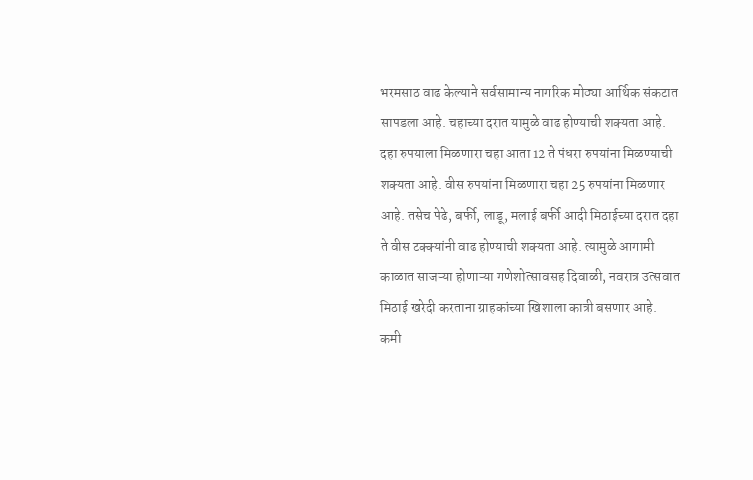भरमसाठ वाढ केल्याने सर्वसामान्य नागरिक मोठ्या आर्थिक संकटात सापडला आहे. चहाच्या दरात यामुळे वाढ होण्याची शक्यता आहे. दहा रुपयाला मिळणारा चहा आता 12 ते पंधरा रुपयांना मिळण्याची शक्यता आहे. वीस रुपयांना मिळणारा चहा 25 रुपयांना मिळणार आहे. तसेच पेढे, बर्फी, लाडू, मलाई बर्फी आदी मिठाईच्या दरात दहा ते वीस टक्क्यांनी वाढ होण्याची शक्यता आहे. त्यामुळे आगामी काळात साजऱ्या होणाऱ्या गणेशोत्सावसह दिवाळी, नवरात्र उत्सवात मिठाई खरेदी करताना ग्राहकांच्या खिशाला कात्री बसणार आहे.
कमी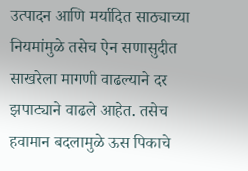उत्पादन आणि मर्यादित साठ्याच्या नियमांमुळे तसेच ऐन सणासुदीत साखरेला मागणी वाढल्याने दर झपाट्याने वाढले आहेत. तसेच हवामान बदलामुळे ऊस पिकाचे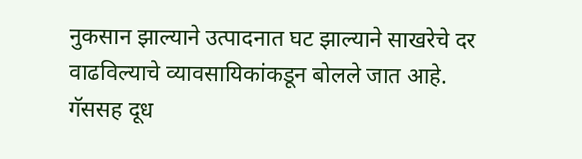नुकसान झाल्याने उत्पादनात घट झाल्याने साखरेचे दर वाढविल्याचे व्यावसायिकांकडून बोलले जात आहे.
गॅससह दूध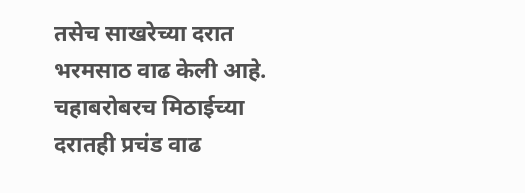तसेच साखरेच्या दरात भरमसाठ वाढ केली आहे. चहाबरोबरच मिठाईच्या दरातही प्रचंड वाढ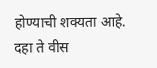होण्याची शक्यता आहे. दहा ते वीस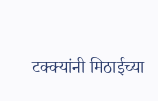टक्क्यांनी मिठाईच्या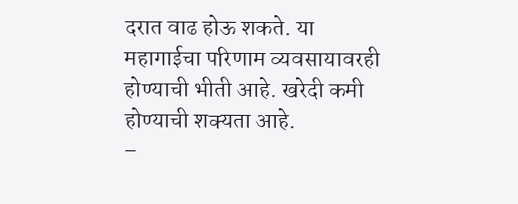दरात वाढ होऊ शकते. या महागाईचा परिणाम व्यवसायावरही होण्याची भीती आहे. खरेदी कमी होण्याची शक्यता आहे.
–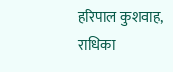हरिपाल कुशवाह, राधिका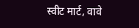स्वीट मार्ट, वावे